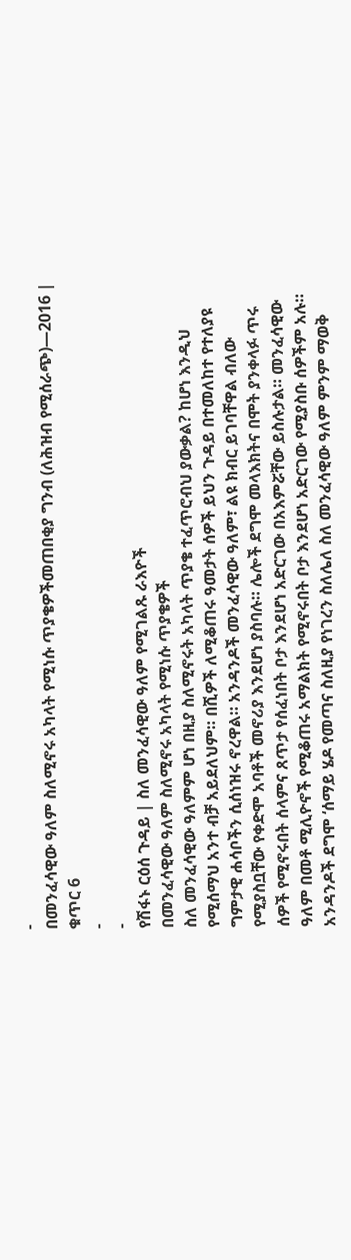-
በመንፈሳዊው ዓለም ስለሚኖሩ አካላት የሚነሱ ጥያቄዎችመጠበቂያ ግንብ (ለሕዝብ የሚሰራጭ)—2016 | ቁጥር 6
-
-
የሽፋኑ ርዕሰ ጉዳይ | ስለ መንፈሳዊው ዓለም የሚገልጹ ራእዮች
በመንፈሳዊው ዓለም ስለሚኖሩ አካላት የሚነሱ ጥያቄዎች
ስለ መንፈሳዊው ዓለምም ሆነ በዚያ ስለሚኖሩት አካላት ጥያቄ ተፈጥሮብህ ያውቃል? ከሆነ እንዲህ የሚሰማህ አንተ ብቻ አይደለህም። በሺዎች ለሚቆጠሩ ዓመታት ሰዎች ይህን ጉዳይ በተመለከተ የተለያዩ ግምታዊ ሐሳቦችን ሲሰነዝሩ ኖረዋል። አንዳንዶች መንፈሳዊው ዓለም፣ ልዩ ክብር ይገባቸዋል ብለው የሚያስቧቸው የቀድሞ አባቶች መኖሪያ እንደሆነ ያስባሉ። ሌሎች ደግሞ መላእክትና በሞት ያንቀላፉ ጥሩ ሰዎች የሚኖሩበት ሰላምና ጸጥታ የሰፈነበት ቦታ እንደሆነ አድርገው በአእምሯቸው ይስሉታል። መንፈሳዊው ዓለም በመቶ ሚሊዮኖች የሚቆጠሩ አማልክት የሚኖሩበት ቦታ እንደሆነ አድርገው የሚያስቡ ሰዎችም አሉ።
አንዳንዶች ደግሞ ‘ሰማይ ሄዶ የመጣና ስለዚያ የነገረን ስለሌለ ስለ መንፈሳዊው ዓለም ምንም ማወቅ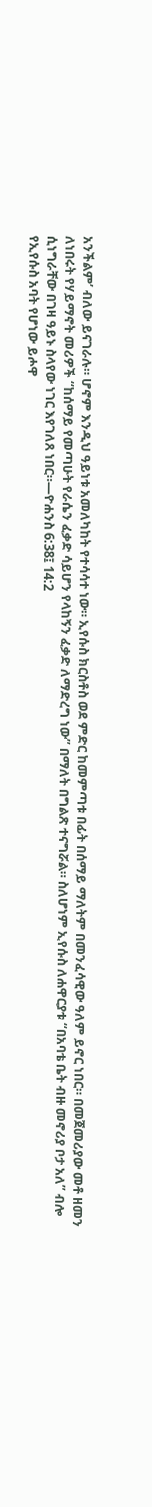አንችልም’ ብለው ይናገራሉ። ሆኖም እንዲህ ዓይነቱ አመለካከት የተሳሳተ ነው። ኢየሱስ ክርስቶስ ወደ ምድር ከመምጣቱ በፊት በሰማይ ማለትም በመንፈሳዊው ዓለም ይኖር ነበር። በመጀመሪያው መቶ ዘመን ለነበሩት የሃይማኖት መሪዎች “ከሰማይ የመጣሁት የራሴን ፈቃድ ሳይሆን የላከኝን ፈቃድ ለማድረግ ነው” በማለት በግልጽ ተናግሯል። ስለሆነም ኢየሱስ ለሐዋርያቱ “በአባቴ ቤት ብዙ መኖሪያ ቦታ አለ” ብሎ ሲነግራቸው በገዛ ዓይኑ ስላየው ነገር እየገለጸ ነበር።—ዮሐንስ 6:38፤ 14:2
የኢየሱስ አባት የሆነው ይሖዋ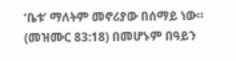‘ቤቱ’ ማለትም መኖሪያው በሰማይ ነው። (መዝሙር 83:18) በመሆኑም በዓይን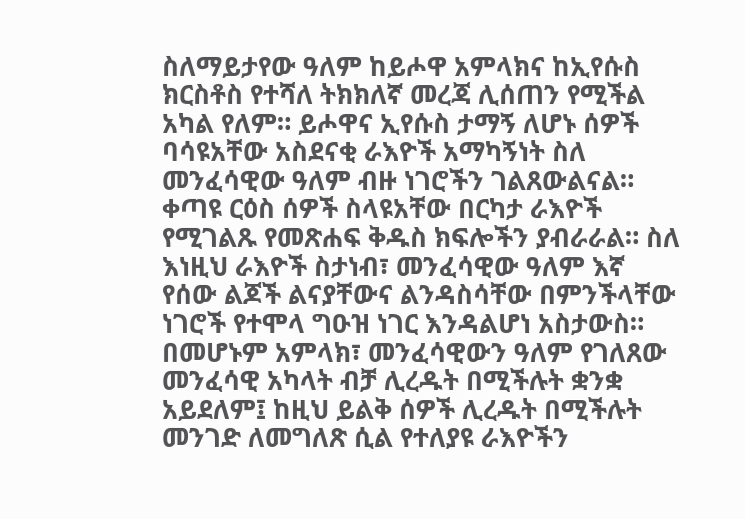ስለማይታየው ዓለም ከይሖዋ አምላክና ከኢየሱስ ክርስቶስ የተሻለ ትክክለኛ መረጃ ሊሰጠን የሚችል አካል የለም። ይሖዋና ኢየሱስ ታማኝ ለሆኑ ሰዎች ባሳዩአቸው አስደናቂ ራእዮች አማካኝነት ስለ መንፈሳዊው ዓለም ብዙ ነገሮችን ገልጸውልናል።
ቀጣዩ ርዕስ ሰዎች ስላዩአቸው በርካታ ራእዮች የሚገልጹ የመጽሐፍ ቅዱስ ክፍሎችን ያብራራል። ስለ እነዚህ ራእዮች ስታነብ፣ መንፈሳዊው ዓለም እኛ የሰው ልጆች ልናያቸውና ልንዳስሳቸው በምንችላቸው ነገሮች የተሞላ ግዑዝ ነገር እንዳልሆነ አስታውስ። በመሆኑም አምላክ፣ መንፈሳዊውን ዓለም የገለጸው መንፈሳዊ አካላት ብቻ ሊረዱት በሚችሉት ቋንቋ አይደለም፤ ከዚህ ይልቅ ሰዎች ሊረዱት በሚችሉት መንገድ ለመግለጽ ሲል የተለያዩ ራእዮችን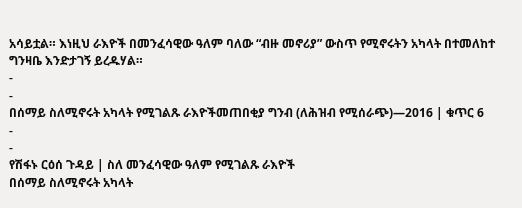አሳይቷል። እነዚህ ራእዮች በመንፈሳዊው ዓለም ባለው “ብዙ መኖሪያ” ውስጥ የሚኖሩትን አካላት በተመለከተ ግንዛቤ እንድታገኝ ይረዱሃል።
-
-
በሰማይ ስለሚኖሩት አካላት የሚገልጹ ራእዮችመጠበቂያ ግንብ (ለሕዝብ የሚሰራጭ)—2016 | ቁጥር 6
-
-
የሽፋኑ ርዕሰ ጉዳይ | ስለ መንፈሳዊው ዓለም የሚገልጹ ራእዮች
በሰማይ ስለሚኖሩት አካላት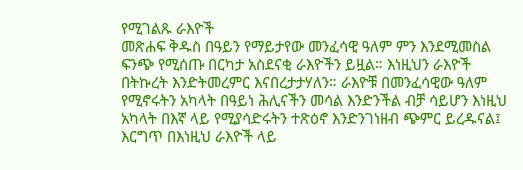የሚገልጹ ራእዮች
መጽሐፍ ቅዱስ በዓይን የማይታየው መንፈሳዊ ዓለም ምን እንደሚመስል ፍንጭ የሚሰጡ በርካታ አስደናቂ ራእዮችን ይዟል። እነዚህን ራእዮች በትኩረት እንድትመረምር እናበረታታሃለን። ራእዮቹ በመንፈሳዊው ዓለም የሚኖሩትን አካላት በዓይነ ሕሊናችን መሳል እንድንችል ብቻ ሳይሆን እነዚህ አካላት በእኛ ላይ የሚያሳድሩትን ተጽዕኖ እንድንገነዘብ ጭምር ይረዱናል፤ እርግጥ በእነዚህ ራእዮች ላይ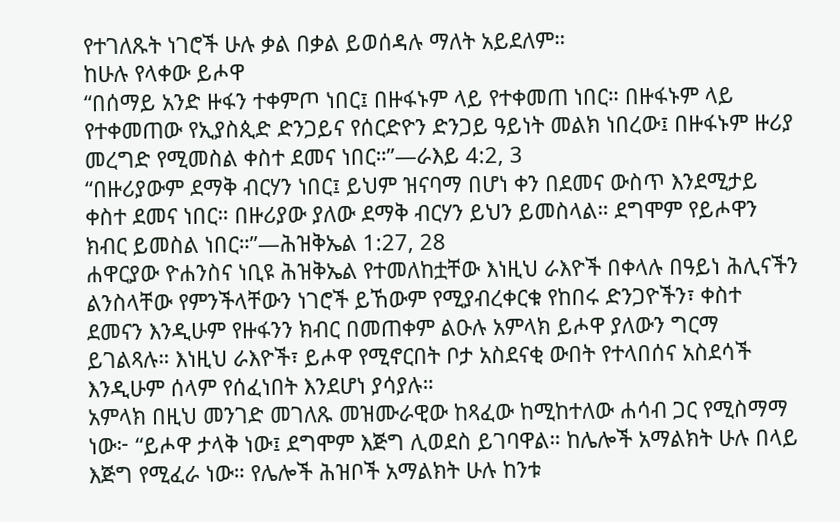የተገለጹት ነገሮች ሁሉ ቃል በቃል ይወሰዳሉ ማለት አይደለም።
ከሁሉ የላቀው ይሖዋ
“በሰማይ አንድ ዙፋን ተቀምጦ ነበር፤ በዙፋኑም ላይ የተቀመጠ ነበር። በዙፋኑም ላይ የተቀመጠው የኢያስጲድ ድንጋይና የሰርድዮን ድንጋይ ዓይነት መልክ ነበረው፤ በዙፋኑም ዙሪያ መረግድ የሚመስል ቀስተ ደመና ነበር።”—ራእይ 4:2, 3
“በዙሪያውም ደማቅ ብርሃን ነበር፤ ይህም ዝናባማ በሆነ ቀን በደመና ውስጥ እንደሚታይ ቀስተ ደመና ነበር። በዙሪያው ያለው ደማቅ ብርሃን ይህን ይመስላል። ደግሞም የይሖዋን ክብር ይመስል ነበር።”—ሕዝቅኤል 1:27, 28
ሐዋርያው ዮሐንስና ነቢዩ ሕዝቅኤል የተመለከቷቸው እነዚህ ራእዮች በቀላሉ በዓይነ ሕሊናችን ልንስላቸው የምንችላቸውን ነገሮች ይኸውም የሚያብረቀርቁ የከበሩ ድንጋዮችን፣ ቀስተ ደመናን እንዲሁም የዙፋንን ክብር በመጠቀም ልዑሉ አምላክ ይሖዋ ያለውን ግርማ ይገልጻሉ። እነዚህ ራእዮች፣ ይሖዋ የሚኖርበት ቦታ አስደናቂ ውበት የተላበሰና አስደሳች እንዲሁም ሰላም የሰፈነበት እንደሆነ ያሳያሉ።
አምላክ በዚህ መንገድ መገለጹ መዝሙራዊው ከጻፈው ከሚከተለው ሐሳብ ጋር የሚስማማ ነው፦ “ይሖዋ ታላቅ ነው፤ ደግሞም እጅግ ሊወደስ ይገባዋል። ከሌሎች አማልክት ሁሉ በላይ እጅግ የሚፈራ ነው። የሌሎች ሕዝቦች አማልክት ሁሉ ከንቱ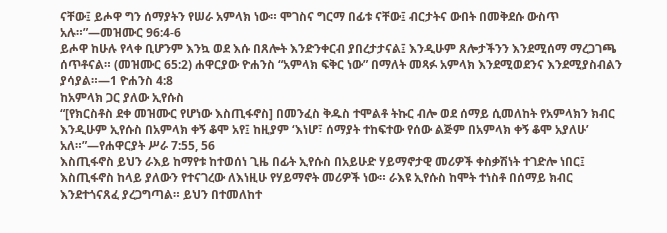ናቸው፤ ይሖዋ ግን ሰማያትን የሠራ አምላክ ነው። ሞገስና ግርማ በፊቱ ናቸው፤ ብርታትና ውበት በመቅደሱ ውስጥ አሉ።”—መዝሙር 96:4-6
ይሖዋ ከሁሉ የላቀ ቢሆንም እንኳ ወደ እሱ በጸሎት እንድንቀርብ ያበረታታናል፤ እንዲሁም ጸሎታችንን እንደሚሰማ ማረጋገጫ ሰጥቶናል። (መዝሙር 65:2) ሐዋርያው ዮሐንስ “አምላክ ፍቅር ነው” በማለት መጻፉ አምላክ እንደሚወደንና እንደሚያስብልን ያሳያል።—1 ዮሐንስ 4:8
ከአምላክ ጋር ያለው ኢየሱስ
“[የክርስቶስ ደቀ መዝሙር የሆነው እስጢፋኖስ] በመንፈስ ቅዱስ ተሞልቶ ትኩር ብሎ ወደ ሰማይ ሲመለከት የአምላክን ክብር እንዲሁም ኢየሱስ በአምላክ ቀኝ ቆሞ አየ፤ ከዚያም ‘እነሆ፣ ሰማያት ተከፍተው የሰው ልጅም በአምላክ ቀኝ ቆሞ አያለሁ’ አለ።”—የሐዋርያት ሥራ 7:55, 56
እስጢፋኖስ ይህን ራእይ ከማየቱ ከተወሰነ ጊዜ በፊት ኢየሱስ በአይሁድ ሃይማኖታዊ መሪዎች ቀስቃሽነት ተገድሎ ነበር፤ እስጢፋኖስ ከላይ ያለውን የተናገረው ለእነዚሁ የሃይማኖት መሪዎች ነው። ራእዩ ኢየሱስ ከሞት ተነስቶ በሰማይ ክብር እንደተጎናጸፈ ያረጋግጣል። ይህን በተመለከተ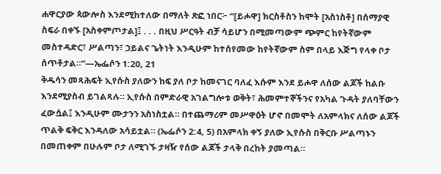ሐዋርያው ጳውሎስ እንደሚከተለው በማለት ጽፎ ነበር፦ “[ይሖዋ] ክርስቶስን ከሞት [አስነስቶ] በሰማያዊ ስፍራ በቀኙ [አስቀምጦታል]፤ . . . በዚህ ሥርዓት ብቻ ሳይሆን በሚመጣውም ጭምር ከየትኛውም መስተዳድር፣ ሥልጣን፣ ኃይልና ጌትነት እንዲሁም ከተሰየመው ከየትኛውም ስም በላይ እጅግ የላቀ ቦታ ሰጥቶታል።”—ኤፌሶን 1:20, 21
ቅዱሳን መጻሕፍት ኢየሱስ ያለውን ከፍ ያለ ቦታ ከመናገር ባለፈ እሱም እንደ ይሖዋ ለሰው ልጆች ከልቡ እንደሚያስብ ይገልጻሉ። ኢየሱስ በምድራዊ አገልግሎቱ ወቅት፣ ሕመምተኞችንና የአካል ጉዳት ያለባቸውን ፈውሷል፤ እንዲሁም ሙታንን አስነስቷል። በተጨማሪም መሥዋዕት ሆኖ በመሞት ለአምላክና ለሰው ልጆች ጥልቅ ፍቅር እንዳለው አሳይቷል። (ኤፌሶን 2:4, 5) በአምላክ ቀኝ ያለው ኢየሱስ በቅርቡ ሥልጣኑን በመጠቀም በሁሉም ቦታ ለሚገኙ ታዛዥ የሰው ልጆች ታላቅ በረከት ያመጣል።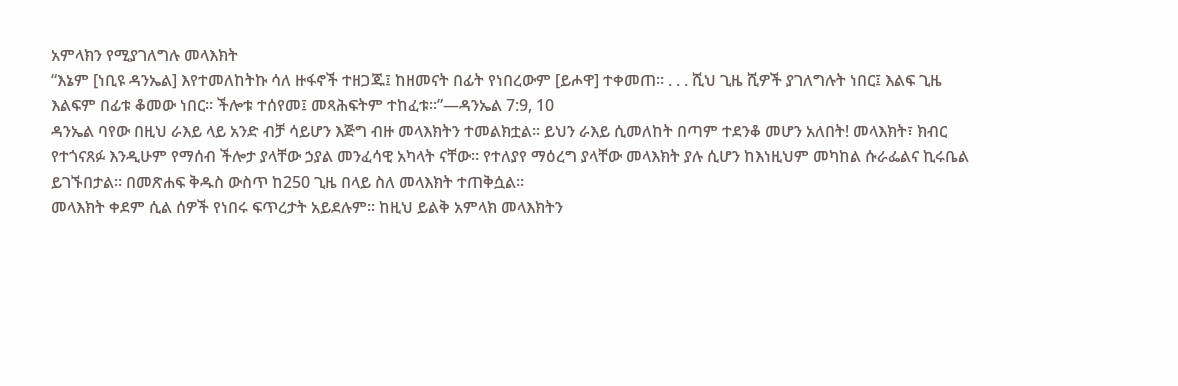አምላክን የሚያገለግሉ መላእክት
“እኔም [ነቢዩ ዳንኤል] እየተመለከትኩ ሳለ ዙፋኖች ተዘጋጁ፤ ከዘመናት በፊት የነበረውም [ይሖዋ] ተቀመጠ። . . . ሺህ ጊዜ ሺዎች ያገለግሉት ነበር፤ እልፍ ጊዜ እልፍም በፊቱ ቆመው ነበር። ችሎቱ ተሰየመ፤ መጻሕፍትም ተከፈቱ።”—ዳንኤል 7:9, 10
ዳንኤል ባየው በዚህ ራእይ ላይ አንድ ብቻ ሳይሆን እጅግ ብዙ መላእክትን ተመልክቷል። ይህን ራእይ ሲመለከት በጣም ተደንቆ መሆን አለበት! መላእክት፣ ክብር የተጎናጸፉ እንዲሁም የማሰብ ችሎታ ያላቸው ኃያል መንፈሳዊ አካላት ናቸው። የተለያየ ማዕረግ ያላቸው መላእክት ያሉ ሲሆን ከእነዚህም መካከል ሱራፌልና ኪሩቤል ይገኙበታል። በመጽሐፍ ቅዱስ ውስጥ ከ250 ጊዜ በላይ ስለ መላእክት ተጠቅሷል።
መላእክት ቀደም ሲል ሰዎች የነበሩ ፍጥረታት አይደሉም። ከዚህ ይልቅ አምላክ መላእክትን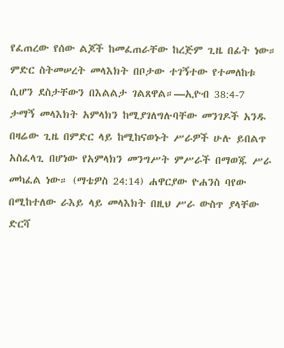የፈጠረው የሰው ልጆች ከመፈጠራቸው ከረጅም ጊዜ በፊት ነው። ምድር ስትመሠረት መላእክት በቦታው ተገኝተው የተመለከቱ ሲሆን ደስታቸውን በእልልታ ገልጸዋል።—ኢዮብ 38:4-7
ታማኝ መላእክት አምላክን ከሚያገለግሉባቸው መንገዶች አንዱ በዛሬው ጊዜ በምድር ላይ ከሚከናወኑት ሥራዎች ሁሉ ይበልጥ አስፈላጊ በሆነው የአምላክን መንግሥት ምሥራች በማወጁ ሥራ መካፈል ነው። (ማቴዎስ 24:14) ሐዋርያው ዮሐንስ ባየው በሚከተለው ራእይ ላይ መላእክት በዚህ ሥራ ውስጥ ያላቸው ድርሻ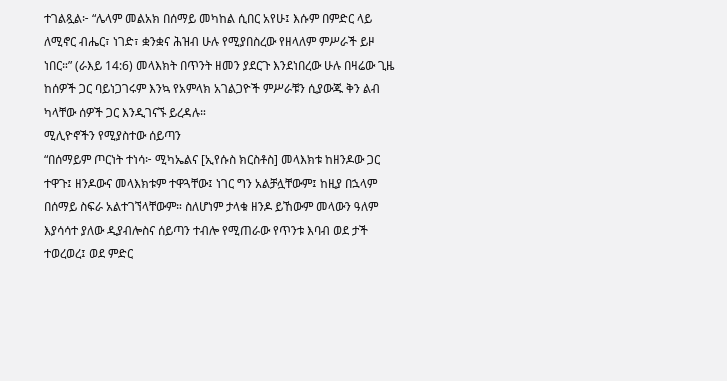ተገልጿል፦ “ሌላም መልአክ በሰማይ መካከል ሲበር አየሁ፤ እሱም በምድር ላይ ለሚኖር ብሔር፣ ነገድ፣ ቋንቋና ሕዝብ ሁሉ የሚያበስረው የዘላለም ምሥራች ይዞ ነበር።” (ራእይ 14:6) መላእክት በጥንት ዘመን ያደርጉ እንደነበረው ሁሉ በዛሬው ጊዜ ከሰዎች ጋር ባይነጋገሩም እንኳ የአምላክ አገልጋዮች ምሥራቹን ሲያውጁ ቅን ልብ ካላቸው ሰዎች ጋር እንዲገናኙ ይረዳሉ።
ሚሊዮኖችን የሚያስተው ሰይጣን
“በሰማይም ጦርነት ተነሳ፦ ሚካኤልና [ኢየሱስ ክርስቶስ] መላእክቱ ከዘንዶው ጋር ተዋጉ፤ ዘንዶውና መላእክቱም ተዋጓቸው፤ ነገር ግን አልቻሏቸውም፤ ከዚያ በኋላም በሰማይ ስፍራ አልተገኘላቸውም። ስለሆነም ታላቁ ዘንዶ ይኸውም መላውን ዓለም እያሳሳተ ያለው ዲያብሎስና ሰይጣን ተብሎ የሚጠራው የጥንቱ እባብ ወደ ታች ተወረወረ፤ ወደ ምድር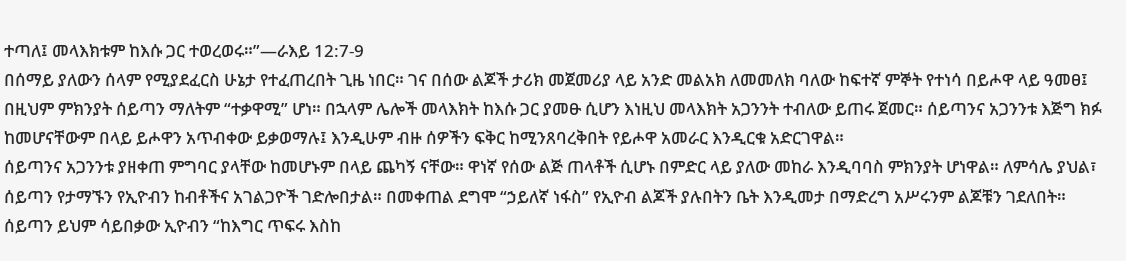ተጣለ፤ መላእክቱም ከእሱ ጋር ተወረወሩ።”—ራእይ 12:7-9
በሰማይ ያለውን ሰላም የሚያደፈርስ ሁኔታ የተፈጠረበት ጊዜ ነበር። ገና በሰው ልጆች ታሪክ መጀመሪያ ላይ አንድ መልአክ ለመመለክ ባለው ከፍተኛ ምኞት የተነሳ በይሖዋ ላይ ዓመፀ፤ በዚህም ምክንያት ሰይጣን ማለትም “ተቃዋሚ” ሆነ። በኋላም ሌሎች መላእክት ከእሱ ጋር ያመፁ ሲሆን እነዚህ መላእክት አጋንንት ተብለው ይጠሩ ጀመር። ሰይጣንና አጋንንቱ እጅግ ክፉ ከመሆናቸውም በላይ ይሖዋን አጥብቀው ይቃወማሉ፤ እንዲሁም ብዙ ሰዎችን ፍቅር ከሚንጸባረቅበት የይሖዋ አመራር እንዲርቁ አድርገዋል።
ሰይጣንና አጋንንቱ ያዘቀጠ ምግባር ያላቸው ከመሆኑም በላይ ጨካኝ ናቸው። ዋነኛ የሰው ልጅ ጠላቶች ሲሆኑ በምድር ላይ ያለው መከራ እንዲባባስ ምክንያት ሆነዋል። ለምሳሌ ያህል፣ ሰይጣን የታማኙን የኢዮብን ከብቶችና አገልጋዮች ገድሎበታል። በመቀጠል ደግሞ “ኃይለኛ ነፋስ” የኢዮብ ልጆች ያሉበትን ቤት እንዲመታ በማድረግ አሥሩንም ልጆቹን ገደለበት። ሰይጣን ይህም ሳይበቃው ኢዮብን “ከእግር ጥፍሩ እስከ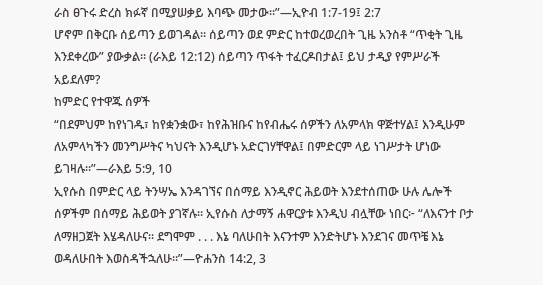ራስ ፀጉሩ ድረስ ክፉኛ በሚያሠቃይ እባጭ መታው።”—ኢዮብ 1:7-19፤ 2:7
ሆኖም በቅርቡ ሰይጣን ይወገዳል። ሰይጣን ወደ ምድር ከተወረወረበት ጊዜ አንስቶ “ጥቂት ጊዜ እንደቀረው” ያውቃል። (ራእይ 12:12) ሰይጣን ጥፋት ተፈርዶበታል፤ ይህ ታዲያ የምሥራች አይደለም?
ከምድር የተዋጁ ሰዎች
“በደምህም ከየነገዱ፣ ከየቋንቋው፣ ከየሕዝቡና ከየብሔሩ ሰዎችን ለአምላክ ዋጅተሃል፤ እንዲሁም ለአምላካችን መንግሥትና ካህናት እንዲሆኑ አድርገሃቸዋል፤ በምድርም ላይ ነገሥታት ሆነው ይገዛሉ።”—ራእይ 5:9, 10
ኢየሱስ በምድር ላይ ትንሣኤ እንዳገኘና በሰማይ እንዲኖር ሕይወት እንደተሰጠው ሁሉ ሌሎች ሰዎችም በሰማይ ሕይወት ያገኛሉ። ኢየሱስ ለታማኝ ሐዋርያቱ እንዲህ ብሏቸው ነበር፦ “ለእናንተ ቦታ ለማዘጋጀት እሄዳለሁና። ደግሞም . . . እኔ ባለሁበት እናንተም እንድትሆኑ እንደገና መጥቼ እኔ ወዳለሁበት እወስዳችኋለሁ።”—ዮሐንስ 14:2, 3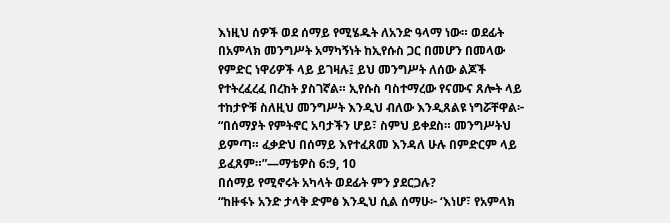እነዚህ ሰዎች ወደ ሰማይ የሚሄዱት ለአንድ ዓላማ ነው። ወደፊት በአምላክ መንግሥት አማካኝነት ከኢየሱስ ጋር በመሆን በመላው የምድር ነዋሪዎች ላይ ይገዛሉ፤ ይህ መንግሥት ለሰው ልጆች የተትረፈረፈ በረከት ያስገኛል። ኢየሱስ ባስተማረው የናሙና ጸሎት ላይ ተከታዮቹ ስለዚህ መንግሥት እንዲህ ብለው እንዲጸልዩ ነግሯቸዋል፦ “በሰማያት የምትኖር አባታችን ሆይ፣ ስምህ ይቀደስ። መንግሥትህ ይምጣ። ፈቃድህ በሰማይ እየተፈጸመ እንዳለ ሁሉ በምድርም ላይ ይፈጸም።”—ማቴዎስ 6:9, 10
በሰማይ የሚኖሩት አካላት ወደፊት ምን ያደርጋሉ?
“ከዙፋኑ አንድ ታላቅ ድምፅ እንዲህ ሲል ሰማሁ፦ ‘እነሆ፣ የአምላክ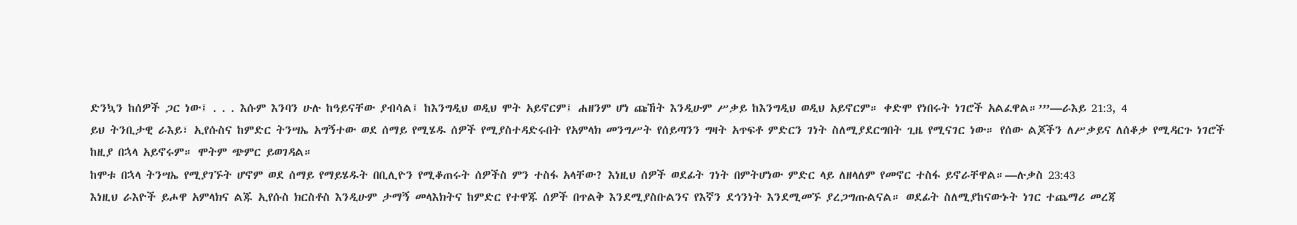ድንኳን ከሰዎች ጋር ነው፤ . . . እሱም እንባን ሁሉ ከዓይናቸው ያብሳል፤ ከእንግዲህ ወዲህ ሞት አይኖርም፤ ሐዘንም ሆነ ጩኸት እንዲሁም ሥቃይ ከእንግዲህ ወዲህ አይኖርም። ቀድሞ የነበሩት ነገሮች አልፈዋል።’”—ራእይ 21:3, 4
ይህ ትንቢታዊ ራእይ፣ ኢየሱስና ከምድር ትንሣኤ አግኝተው ወደ ሰማይ የሚሄዱ ሰዎች የሚያስተዳድሩበት የአምላክ መንግሥት የሰይጣንን ግዛት አጥፍቶ ምድርን ገነት ስለሚያደርግበት ጊዜ የሚናገር ነው። የሰው ልጆችን ለሥቃይና ለሰቆቃ የሚዳርጉ ነገሮች ከዚያ በኋላ አይኖሩም። ሞትም ጭምር ይወገዳል።
ከሞቱ በኋላ ትንሣኤ የሚያገኙት ሆኖም ወደ ሰማይ የማይሄዱት በቢሊዮን የሚቆጠሩት ሰዎችስ ምን ተስፋ አላቸው? እነዚህ ሰዎች ወደፊት ገነት በምትሆነው ምድር ላይ ለዘላለም የመኖር ተስፋ ይኖራቸዋል።—ሉቃስ 23:43
እነዚህ ራእዮች ይሖዋ አምላክና ልጁ ኢየሱስ ክርስቶስ እንዲሁም ታማኝ መላእክትና ከምድር የተዋጁ ሰዎች በጥልቅ እንደሚያስቡልንና የእኛን ደኅንነት እንደሚመኙ ያረጋግጡልናል። ወደፊት ስለሚያከናውኑት ነገር ተጨማሪ መረጃ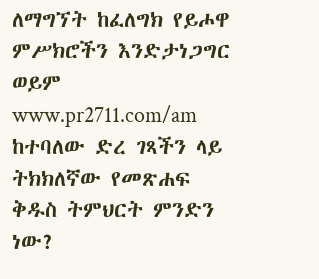ለማግኘት ከፈለግክ የይሖዋ ምሥክሮችን እንድታነጋግር ወይም www.pr2711.com/am ከተባለው ድረ ገጻችን ላይ ትክክለኛው የመጽሐፍ ቅዱስ ትምህርት ምንድን ነው?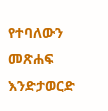የተባለውን መጽሐፍ እንድታወርድ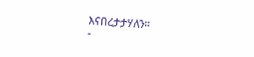እናበረታታሃለን።
-